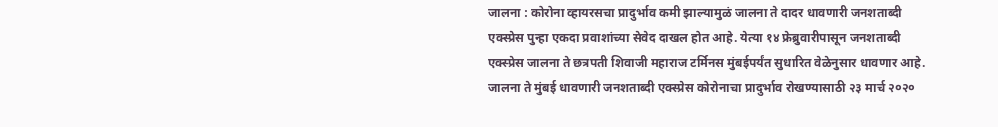जालना : कोरोना व्हायरसचा प्रादुर्भाव कमी झाल्यामुळं जालना ते दादर धावणारी जनशताब्दी एक्स्प्रेस पुन्हा एकदा प्रवाशांच्या सेवेद दाखल होत आहे. येत्या १४ फ्रेब्रुवारीपासून जनशताब्दी एक्स्प्रेस जालना ते छत्रपती शिवाजी महाराज टर्मिनस मुंबईपर्यंत सुधारित वेळेनुसार धावणार आहे.
जालना ते मुंबई धावणारी जनशताब्दी एक्स्प्रेस कोरोनाचा प्रादुर्भाव रोखण्यासाठी २३ मार्च २०२०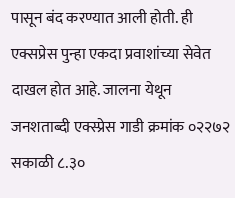पासून बंद करण्यात आली होती. ही एक्सप्रेस पुन्हा एकदा प्रवाशांच्या सेवेत दाखल होत आहे. जालना येथून जनशताब्दी एक्स्प्रेस गाडी क्रमांक ०२२७२ सकाळी ८.३०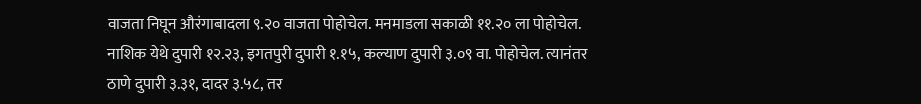वाजता निघून औरंगाबादला ९.२० वाजता पोहोचेल. मनमाडला सकाळी ११.२० ला पोहोचेल. नाशिक येथे दुपारी १२.२३, इगतपुरी दुपारी १.१५, कल्याण दुपारी ३.०९ वा. पोहोचेल. त्यानंतर ठाणे दुपारी ३.३१, दादर ३.५८, तर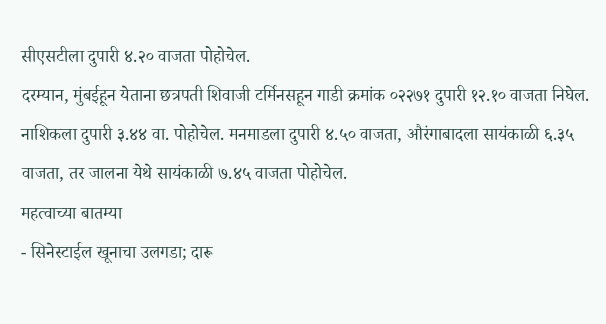सीएसटीला दुपारी ४.२० वाजता पोहोचेल.
दरम्यान, मुंबईहून येताना छत्रपती शिवाजी टर्मिनसहून गाडी क्रमांक ०२२७१ दुपारी १२.१० वाजता निघेल. नाशिकला दुपारी ३.४४ वा. पोहोचेल. मनमाडला दुपारी ४.५० वाजता, औरंगाबादला सायंकाळी ६.३५ वाजता, तर जालना येथे सायंकाळी ७.४५ वाजता पोहोचेल.
महत्वाच्या बातम्या
- सिनेस्टाईल खूनाचा उलगडा; दारू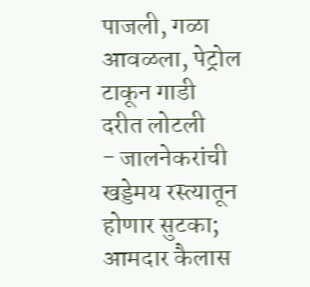पाजली, गळा आवळला, पेट्रोल टाकून गाडी दरीत लोटली
- जालनेकरांची खड्डेमय रस्त्यातून होणार सुटका; आमदार कैलास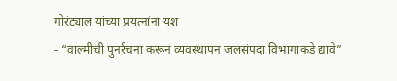गोरंट्याल यांच्या प्रयत्नांना यश
- “वाल्मीची पुनर्रचना करून व्यवस्थापन जलसंपदा विभागाकडे द्यावे”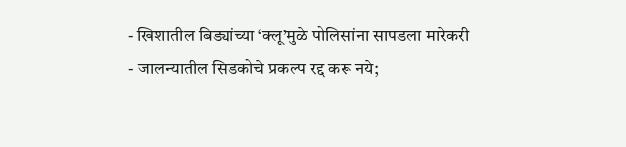- खिशातील बिड्यांच्या ‘क्लू’मुळे पोलिसांना सापडला मारेकरी
- जालन्यातील सिडकोचे प्रकल्प रद्द करू नये;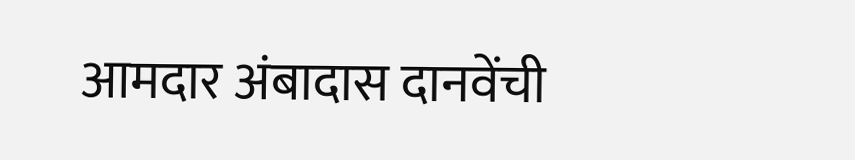आमदार अंबादास दानवेंची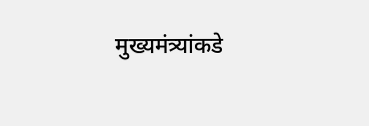मुख्यमंत्र्यांकडे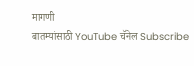मागणी
बातम्यांसाठी YouTube चॅनेल Subscribe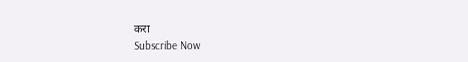करा
Subscribe Now